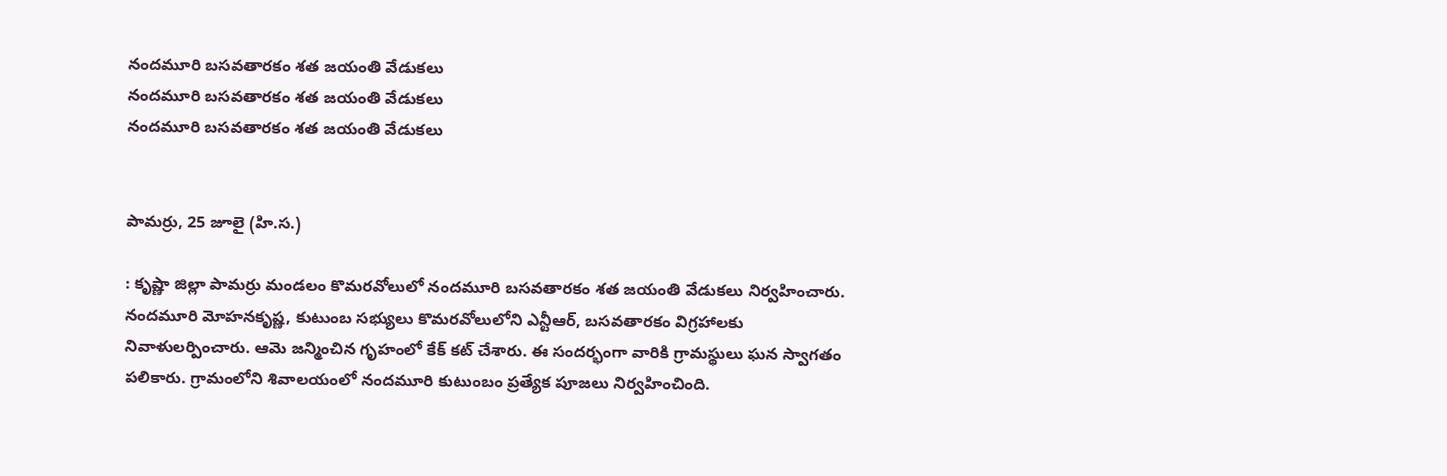నందమూరి బసవతారకం శత జయంతి వేడుకలు
నందమూరి బసవతారకం శత జయంతి వేడుకలు
నందమూరి బసవతారకం శత జయంతి వేడుకలు


పామర్రు, 25 జూలై (హి.స.)

: కృష్ణా జిల్లా పామర్రు మండలం కొమరవోలులో నందమూరి బసవతారకం శత జయంతి వేడుకలు నిర్వహించారు. నందమూరి మోహనకృష్ణ, కుటుంబ సభ్యులు కొమరవోలులోని ఎన్టీఆర్, బసవతారకం విగ్రహాలకు నివాళులర్పించారు. ఆమె జన్మించిన గృహంలో కేక్ కట్ చేశారు. ఈ సందర్భంగా వారికి గ్రామస్థులు ఘన స్వాగతం పలికారు. గ్రామంలోని శివాలయంలో నందమూరి కుటుంబం ప్రత్యేక పూజలు నిర్వహించింది.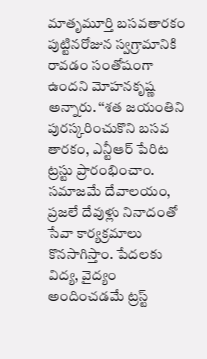మాతృమూర్తి బసవతారకం పుట్టినరోజున స్వగ్రామానికి రావడం సంతోషంగా ఉందని మోహనకృష్ణ అన్నారు. ‘‘శత జయంతిని పురస్కరించుకొని బసవ తారకం, ఎన్టీఆర్ పేరిట ట్రస్టు ప్రారంభించాం. సమాజమే దేవాలయం, ప్రజలే దేవుళ్లు నినాదంతో సేవా కార్యక్రమాలు కొనసాగిస్తాం. పేదలకు విద్య, వైద్యం అందించడమే ట్రస్ట్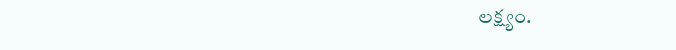లక్ష్యం.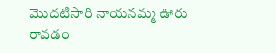మొదటిసారి నాయనమ్మ ఊరు రావడం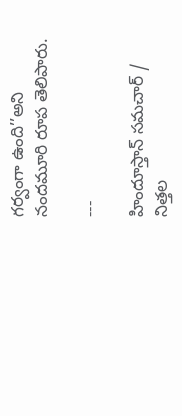గర్వంగా ఉంది’’అని నందమూరి రూప తెలిపారు.

---

హిందూస్తాన్ సమచార్ / నిత్తల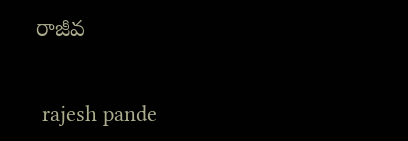రాజీవ


 rajesh pande